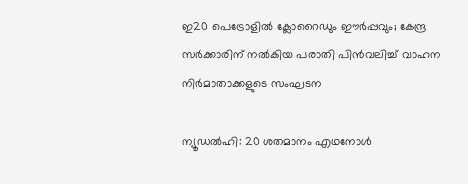ഇ20 പെട്രോളിൽ ക്ലോറൈഡും ഈർപ്പവും; കേന്ദ്ര സർക്കാരിന് നൽകിയ പരാതി പിൻവലിച്ച് വാഹന നിർമാതാക്കളുടെ സംഘടന

ന്യൂഡൽഹി: 20 ശതമാനം എഥനോൾ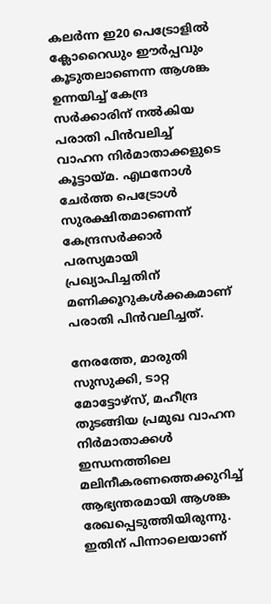കലർന്ന ഇ20 പെട്രോളിൽ ക്ലോറൈഡും ഈർപ്പവും കൂടുതലാണെന്ന ആശങ്ക ഉന്നയിച്ച് കേന്ദ്ര സർക്കാരിന് നൽകിയ പരാതി പിൻവലിച്ച് വാഹന നിർമാതാക്കളുടെ കൂട്ടായ്മ. എഥനോൾ ചേർത്ത പെട്രോൾ സുരക്ഷിതമാണെന്ന് കേന്ദ്രസർക്കാർ പരസ്യമായി പ്രഖ്യാപിച്ചതിന് മണിക്കൂറുകൾക്കകമാണ് പരാതി പിൻവലിച്ചത്.

നേരത്തേ, മാരുതി സുസുക്കി, ടാറ്റ മോട്ടോഴ്സ്, മഹീന്ദ്ര തുടങ്ങിയ പ്രമുഖ വാഹന നിർമാതാക്കൾ ഇന്ധനത്തിലെ മലിനീകരണത്തെക്കുറിച്ച് ആഭ്യന്തരമായി ആശങ്ക രേഖപ്പെടുത്തിയിരുന്നു. ഇതിന് പിന്നാലെയാണ്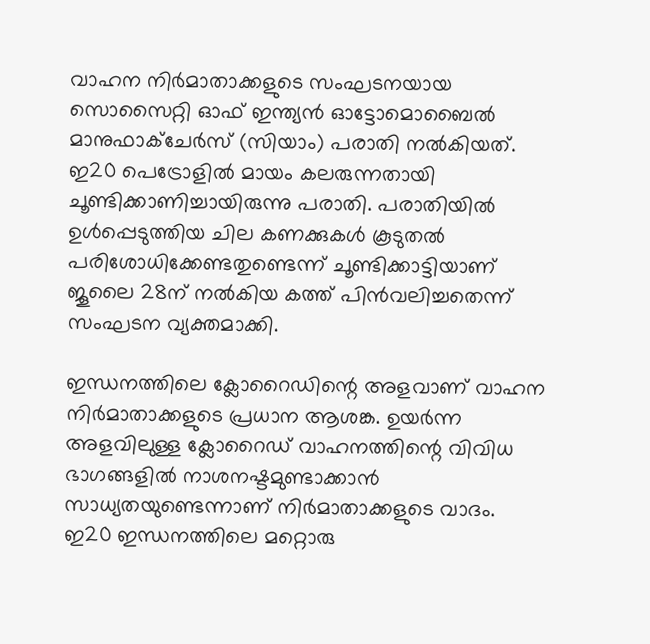വാഹന നിർമാതാക്കളുടെ സംഘടനയായ സൊസൈറ്റി ഓഫ് ഇന്ത്യൻ ഓട്ടോമൊബൈൽ മാനുഫാക്ചേർസ് (സിയാം) പരാതി നൽകിയത്. ഇ20 പെട്രോളിൽ മായം കലരുന്നതായി ചൂണ്ടിക്കാണിച്ചായിരുന്നു പരാതി. പരാതിയിൽ ഉൾപ്പെടുത്തിയ ചില കണക്കുകൾ കൂടുതൽ പരിശോധിക്കേണ്ടതുണ്ടെന്ന് ചൂണ്ടിക്കാട്ടിയാണ് ജൂലൈ 28ന് നൽകിയ കത്ത് പിൻവലിച്ചതെന്ന് സംഘടന വ്യക്തമാക്കി.

ഇന്ധനത്തിലെ ക്ലോറൈഡിന്റെ അളവാണ് വാഹന നിർമാതാക്കളുടെ പ്രധാന ആശങ്ക. ഉയർന്ന അളവിലുള്ള ക്ലോറൈഡ് വാഹനത്തിന്റെ വിവിധ ഭാഗങ്ങളിൽ നാശനഷ്ടമുണ്ടാക്കാൻ സാധ്യതയുണ്ടെന്നാണ് നിർമാതാക്കളുടെ വാദം. ഇ20 ഇന്ധനത്തിലെ മറ്റൊരു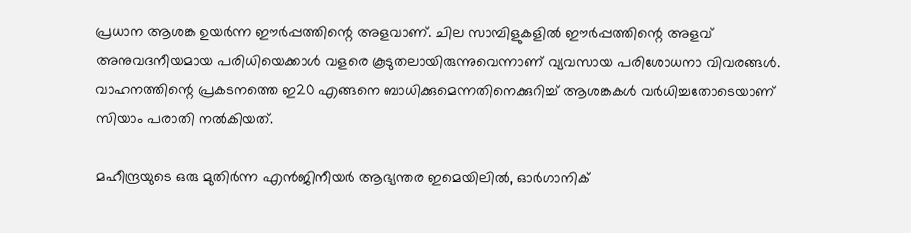പ്രധാന ആശങ്ക ഉയർന്ന ഈർപ്പത്തിന്റെ അളവാണ്. ചില സാമ്പിളുകളിൽ ഈർപ്പത്തിന്റെ അളവ് അനുവദനീയമായ പരിധിയെക്കാൾ വളരെ കൂടുതലായിരുന്നുവെന്നാണ് വ്യവസായ പരിശോധനാ വിവരങ്ങൾ. വാഹനത്തിന്റെ പ്രകടനത്തെ ഇ20 എങ്ങനെ ബാധിക്കുമെന്നതിനെക്കുറിച്ച് ആശങ്കകൾ വർധിച്ചതോടെയാണ് സിയാം പരാതി നൽകിയത്.

മഹീന്ദ്രയുടെ ഒരു മുതിർന്ന എൻജിനീയർ ആഭ്യന്തര ഇമെയിലിൽ, ഓർഗാനിക്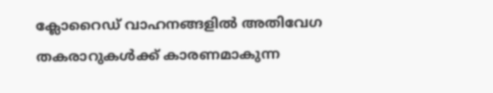ക്ലോറൈഡ് വാഹനങ്ങളിൽ അതിവേഗ തകരാറുകൾക്ക് കാരണമാകുന്ന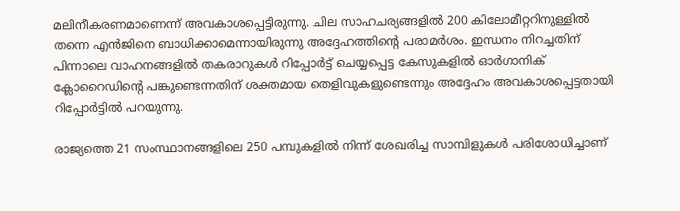മലിനീകരണമാണെന്ന് അവകാശപ്പെട്ടിരുന്നു. ചില സാഹചര്യങ്ങളിൽ 200 കിലോമീറ്ററിനുള്ളിൽ തന്നെ എൻജിനെ ബാധിക്കാമെന്നായിരുന്നു അദ്ദേഹത്തിന്റെ പരാമർശം. ഇന്ധനം നിറച്ചതിന് പിന്നാലെ വാഹനങ്ങളിൽ തകരാറുകൾ റിപ്പോർട്ട് ചെയ്യപ്പെട്ട കേസുകളിൽ ഓർഗാനിക് ക്ലോറൈഡിന്റെ പങ്കുണ്ടെന്നതിന് ശക്തമായ തെളിവുകളുണ്ടെന്നും അദ്ദേഹം അവകാശപ്പെട്ടതായി റിപ്പോർട്ടിൽ പറയുന്നു.

രാജ്യത്തെ 21 സംസ്ഥാനങ്ങളിലെ 250 പമ്പുകളിൽ നിന്ന് ശേഖരിച്ച സാമ്പിളുകൾ പരിശോധിച്ചാണ്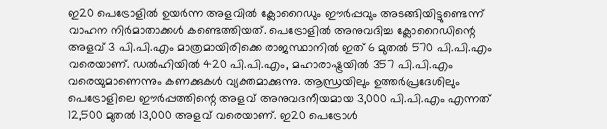ഇ20 പെട്രോളിൽ ഉയർന്ന അളവിൽ ക്ലോറൈഡും ഈർപ്പവും അടങ്ങിയിട്ടുണ്ടെന്ന് വാഹന നിർമാതാക്കൾ കണ്ടെത്തിയത്. പെട്രോളിൽ അനുവദിച്ച ക്ലോറൈഡിന്റെ അളവ് 3 പി.പി.എം മാത്രമായിരിക്കെ രാജസ്ഥാനിൽ ഇത് 6 മുതൽ 570 പി.പി.എം വരെയാണ്. ഡൽഹിയിൽ 420 പി.പി.എം, മഹാരാഷ്ട്രയിൽ 357 പി.പി.എം വരെയുമാണെന്നും കണക്കുകൾ വ്യക്തമാക്കുന്നു. ആന്ധ്രയിലും ഉത്തർപ്രദേശിലും പെട്രോളിലെ ഈർപ്പത്തിന്റെ അളവ് അനുവദനീയമായ 3,000 പി.പി.എം എന്നത് 12,500 മുതൽ 13,000 അളവ് വരെയാണ്. ഇ20 പെട്രോൾ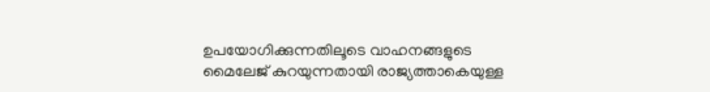ഉപയോഗിക്കുന്നതിലൂടെ വാഹനങ്ങളുടെ മൈലേജ് കുറയുന്നതായി രാജ്യത്താകെയുള്ള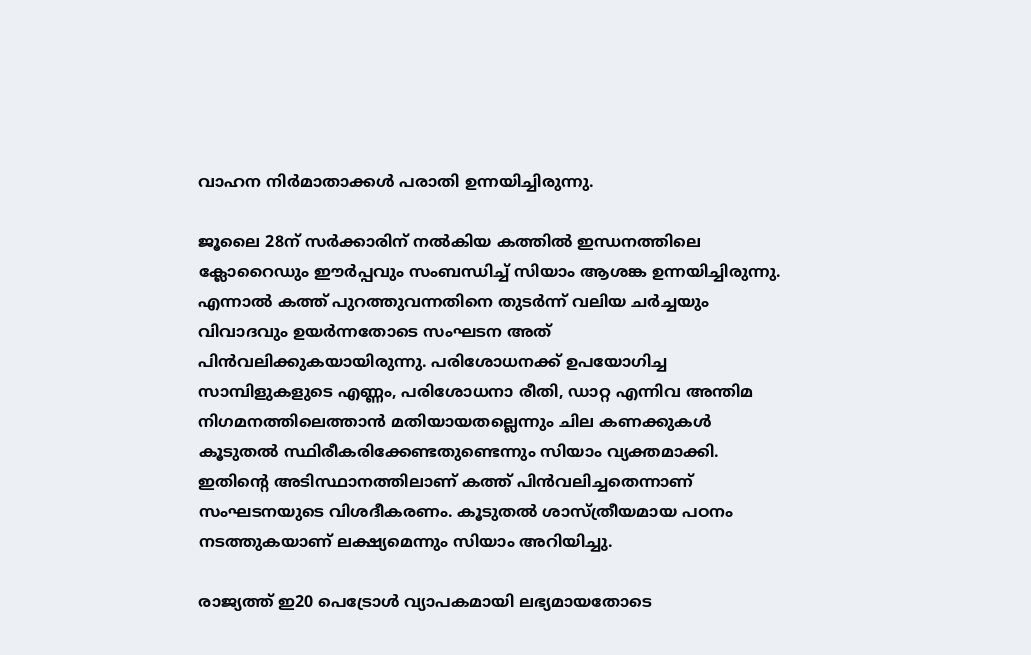വാഹന നിർമാതാക്കൾ പരാതി ഉന്നയിച്ചിരുന്നു.

ജൂലൈ 28ന് സർക്കാരിന് നൽകിയ കത്തിൽ ഇന്ധനത്തിലെ ക്ലോറൈഡും ഈർപ്പവും സംബന്ധിച്ച് സിയാം ആശങ്ക ഉന്നയിച്ചിരുന്നു. എന്നാൽ കത്ത് പുറത്തുവന്നതിനെ തുടർന്ന് വലിയ ചർച്ചയും വിവാദവും ഉയർന്നതോടെ സംഘടന അത് പിൻവലിക്കുകയായിരുന്നു. പരിശോധനക്ക് ഉപയോഗിച്ച സാമ്പിളുകളുടെ എണ്ണം, പരിശോധനാ രീതി, ഡാറ്റ എന്നിവ അന്തിമ നിഗമനത്തിലെത്താൻ മതിയായതല്ലെന്നും ചില കണക്കുകൾ കൂടുതൽ സ്ഥിരീകരിക്കേണ്ടതുണ്ടെന്നും സിയാം വ്യക്തമാക്കി. ഇതിന്റെ അടിസ്ഥാനത്തിലാണ് കത്ത് പിൻവലിച്ചതെന്നാണ് സംഘടനയുടെ വിശദീകരണം. കൂടുതൽ ശാസ്ത്രീയമായ പഠനം നടത്തുകയാണ് ലക്ഷ്യമെന്നും സിയാം അറിയിച്ചു.

രാജ്യത്ത് ഇ20 പെട്രോൾ വ്യാപകമായി ലഭ്യമായതോടെ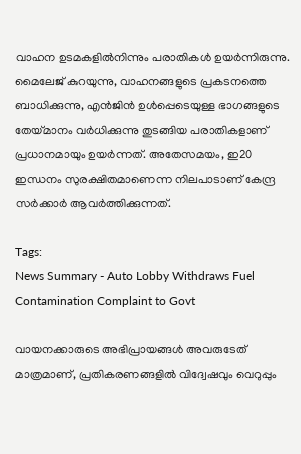വാഹന ഉടമകളിൽനിന്നും പരാതികൾ ഉയർന്നിരുന്നു. മൈലേജ് കുറയുന്നു, വാഹനങ്ങളുടെ പ്രകടനത്തെ ബാധിക്കുന്നു, എൻജിൻ ഉൾപ്പെടെയുള്ള ഭാഗങ്ങളുടെ തേയ്മാനം വർധിക്കുന്നു തുടങ്ങിയ പരാതികളാണ് പ്രധാനമായും ഉയർന്നത്. അതേസമയം, ഇ20 ഇന്ധനം സുരക്ഷിതമാണെന്ന നിലപാടാണ് കേന്ദ്ര സർക്കാർ ആവർത്തിക്കുന്നത്.

Tags:
News Summary - Auto Lobby Withdraws Fuel Contamination Complaint to Govt

വായനക്കാരുടെ അഭിപ്രായങ്ങള്‍ അവരുടേത് മാത്രമാണ്, പ്രതികരണങ്ങളിൽ വിദ്വേഷവും വെറുപ്പും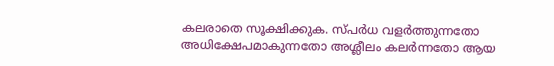കലരാതെ സൂക്ഷിക്കുക. സ്പർധ വളർത്തുന്നതോ അധിക്ഷേപമാകുന്നതോ അശ്ലീലം കലർന്നതോ ആയ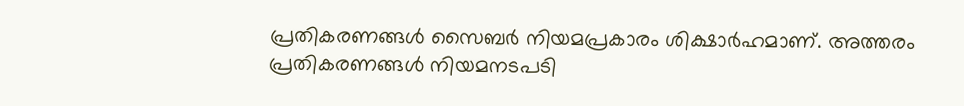പ്രതികരണങ്ങൾ സൈബർ നിയമപ്രകാരം ശിക്ഷാർഹമാണ്. അത്തരം പ്രതികരണങ്ങൾ നിയമനടപടി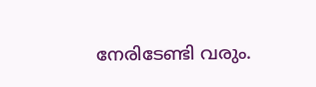നേരിടേണ്ടി വരും.